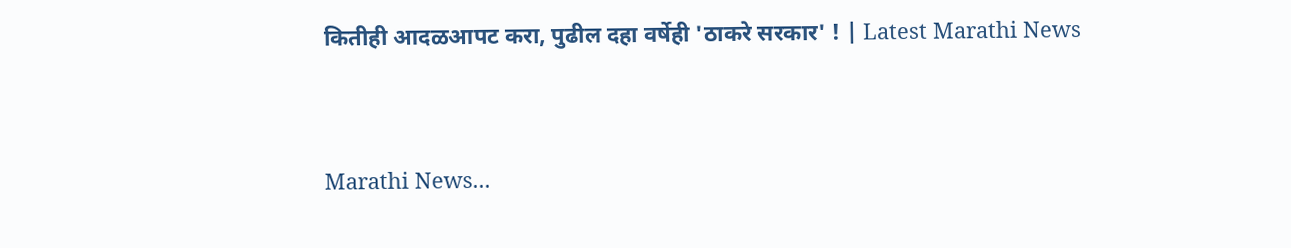कितीही आदळआपट करा, पुढील दहा वर्षेही 'ठाकरे सरकार' ! | Latest Marathi News


Marathi News...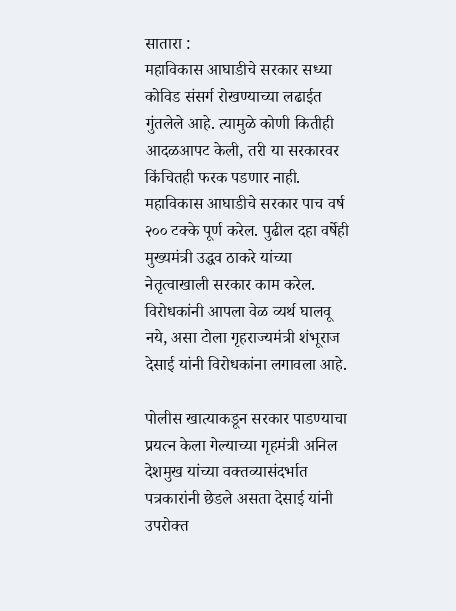सातारा :
महाविकास आघाडीचे सरकार सध्या कोविड संसर्ग रोखण्याच्या लढाईत गुंतलेले आहे. त्यामुळे कोणी कितीही आदळआपट केली, तरी या सरकारवर किंचितही फरक पडणार नाही. महाविकास आघाडीचे सरकार पाच वर्ष २०० टक्के पूर्ण करेल. पुढील दहा वर्षेही मुख्यमंत्री उद्धव ठाकरे यांच्या नेतृत्वाखाली सरकार काम करेल. विरोधकांनी आपला वेळ व्यर्थ घालवू नये, असा टोला गृहराज्यमंत्री शंभूराज देसाई यांनी विरोधकांना लगावला आहे.

पोलीस खात्याकडून सरकार पाडण्याचा प्रयत्न केला गेल्याच्या गृहमंत्री अनिल देशमुख यांच्या वक्तव्यासंदर्भात पत्रकारांनी छेडले असता देसाई यांनी उपरोक्त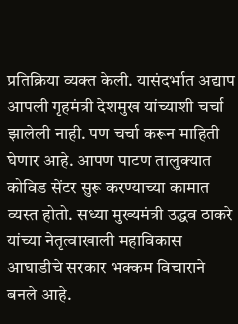प्रतिक्रिया व्यक्त केली. यासंदर्भात अद्याप आपली गृहमंत्री देशमुख यांच्याशी चर्चा झालेली नाही. पण चर्चा करून माहिती घेणार आहे. आपण पाटण तालुक्यात कोविड सेंटर सुरू करण्याच्या कामात व्यस्त होतो. सध्या मुख्यमंत्री उद्धव ठाकरे यांच्या नेतृत्वाखाली महाविकास आघाडीचे सरकार भक्कम विचाराने बनले आहे.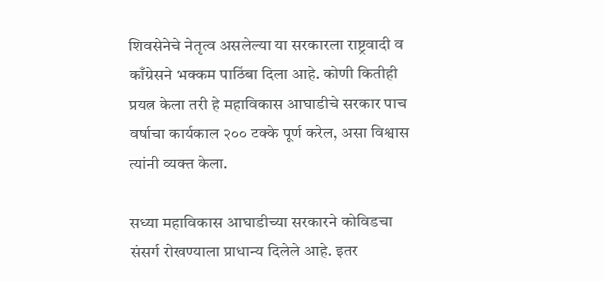शिवसेनेचे नेतृत्व असलेल्या या सरकारला राष्ट्रवादी व काँग्रेसने भक्कम पाठिंबा दिला आहे. कोणी कितीही प्रयत्न केला तरी हे महाविकास आघाडीचे सरकार पाच वर्षाचा कार्यकाल २०० टक्के पूर्ण करेल, असा विश्वास त्यांनी व्यक्त केला.

सध्या महाविकास आघाडीच्या सरकारने कोविडचा संसर्ग रोखण्याला प्राधान्य दिलेले आहे. इतर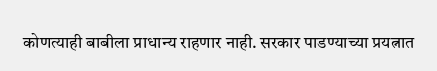कोणत्याही बाबीला प्राधान्य राहणार नाही. सरकार पाडण्याच्या प्रयत्नात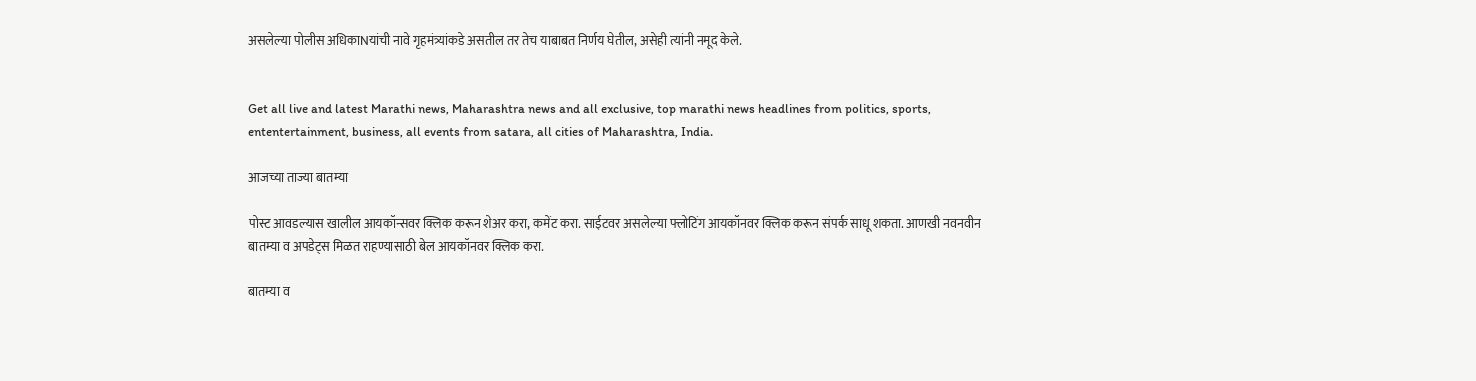असलेल्या पोलीस अधिकाNयांची नावे गृहमंत्र्यांकडे असतील तर तेच याबाबत निर्णय घेतील, असेही त्यांनी नमूद केले.


Get all live and latest Marathi news, Maharashtra news and all exclusive, top marathi news headlines from politics, sports, ententertainment, business, all events from satara, all cities of Maharashtra, India.

आजच्या ताज्या बातम्या

पोस्ट आवडल्यास खालील आयकॉन्सवर क्लिक करून शेअर करा, कमेंट करा. साईटवर असलेल्या फ्लोटिंग आयकॉनवर क्लिक करून संपर्क साधू शकता. आणखी नवनवीन बातम्या व अपडेट्स मिळत राहण्यासाठी बेल आयकॉनवर क्लिक करा.

बातम्या व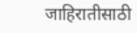जाहिरातीसाठी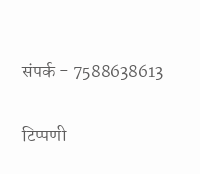संपर्क - 7588638613

टिप्पणी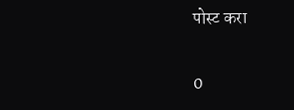पोस्ट करा

0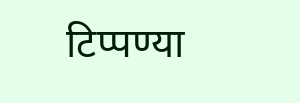टिप्पण्या